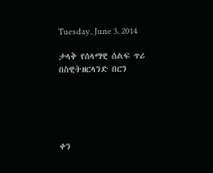Tuesday, June 3, 2014

ታላቅ የሰላማዊ ሰልፍ ጥሪ በስዊትዘርላንድ በርን





ቀን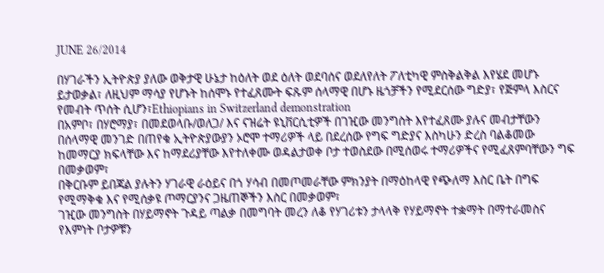JUNE 26/2014

በሃገራችን ኢትዮጵያ ያለው ወቅታዊ ሁኔታ ከዕለት ወደ ዕለት ወደባሰና ወደለየለት ፖለቲካዊ ምስቅልቅል እየሄደ መሆኑ ይታወቃል፣ ለዚህም ማሳያ የሆኑት ከሰሞኑ የተፈጸሙት ፍጹም ሰላማዊ በሆኑ ዜጎቻችን የሚደርሰው ግድያ፣ የጅምላ እስርና የመብት ጥሰት ሲሆን፣Ethiopians in Switzerland demonstration
በአምቦ፣ በሃሮማያ፣ በመደወላቡ/ወለጋ/ እና ናዝሬት ዩኒቨርሲቲዎች በገዢው መንግስት እየተፈጸሙ ያሉና መብታቸውን በሰላማዊ መንገድ በጠየቁ ኢትዮጵያውያን ኦሮሞ ተማሪዎች ላይ በደረሰው የግፍ ግድያና እስካሁን ድረስ ባልቆመው ከመማርያ ክፍላቸው እና ከማደሪያቸው እየተለቀሙ ወዳልታወቀ ቦታ ተወስደው በሚሰወሩ ተማሪዎችና የሚፈጸምባቸውን ግፍ በመቃወም፣
በቅርቡም ይበጃል ያሉትን ሃገራዊ ራዕይና በጎ ሃሳብ በመጦመራቸው ምክንያት በማዕከላዊ የጭለማ እስር ቤት በግፍ የሚማቅቁ እና የሚሰቃዩ ጦማርያንና ጋዜጠኞችን እስር በመቃወም፣
ገዢው መንግስት በሃይማኖት ጉዳይ ጣልቃ በመግባት መረን ለቆ የሃገሪቱን ታላላቅ የሃይማኖት ተቋማት በማተራመስና የእምነት ቦታዎቹን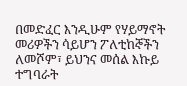በመድፈር እንዲሁም የሃይማኖት መሪዎችን ሳይሆን ፖለቲከኞችን ለመሾም፣ ይህንና መሰል እኩይ ተግባራት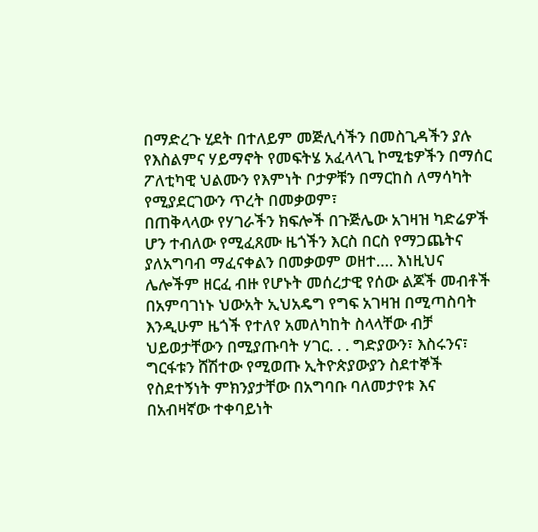በማድረጉ ሂደት በተለይም መጅሊሳችን በመስጊዳችን ያሉ የእስልምና ሃይማኖት የመፍትሄ አፈላላጊ ኮሚቴዎችን በማሰር ፖለቲካዊ ህልሙን የእምነት ቦታዎቹን በማርከስ ለማሳካት የሚያደርገውን ጥረት በመቃወም፣
በጠቅላላው የሃገራችን ክፍሎች በጉጅሌው አገዛዝ ካድሬዎች ሆን ተብለው የሚፈጸሙ ዜጎችን እርስ በርስ የማጋጨትና ያለአግባብ ማፈናቀልን በመቃወም ወዘተ…. እነዚህና ሌሎችም ዘርፈ ብዙ የሆኑት መሰረታዊ የሰው ልጆች መብቶች በአምባገነኑ ህውአት ኢህአዴግ የግፍ አገዛዝ በሚጣስባት እንዲሁም ዜጎች የተለየ አመለካከት ስላላቸው ብቻ ህይወታቸውን በሚያጡባት ሃገር. . . ግድያውን፣ እስሩንና፣ ግርፋቱን ሸሽተው የሚወጡ ኢትዮጵያውያን ስደተኞች የስደተኝነት ምክንያታቸው በአግባቡ ባለመታየቱ እና በአብዛኛው ተቀባይነት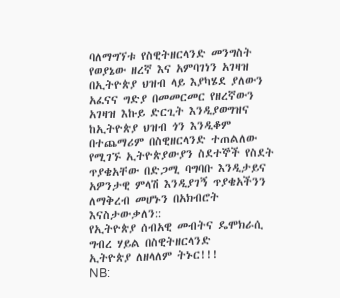ባለማግኘቱ የስዊትዘርላንድ መንግስት የወያኔው ዘረኛ እና አምባገነን አገዛዝ በኢትዮጵያ ህዝብ ላይ እያካሄደ ያለውን አፈናና ግድያ በመመርመር የዘረኛውን አገዛዝ እኩይ ድርጊት እንዲያወግዝና ከኢትዮጵያ ህዝብ ጎን እንዲቆም በተጨማሪም በስዊዘርላንድ ተጠልለው የሚገኙ ኢትዮጵያውያን ስደተኞች የስደት ጥያቄአቸው በድጋሚ ባግባቡ እንዲታይና አዎንታዊ ምላሽ እንዲያገኝ ጥያቄአችንን ለማቅረብ መሆኑን በአክብሮት እናስታውቃለን::
የኢትዮጵያ ሰብአዊ መብትና ዴሞክራሲ ግብረ ሃይል በስዊትዘርላንድ
ኢትዮጵያ ለዘላለም ትኑር!!!
NB: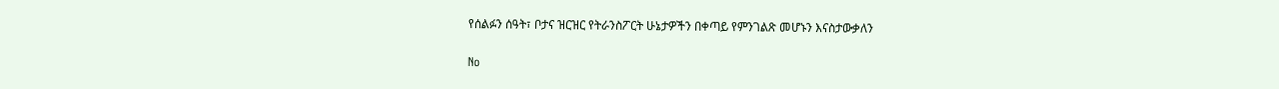የሰልፉን ሰዓት፣ ቦታና ዝርዝር የትራንስፖርት ሁኔታዎችን በቀጣይ የምንገልጽ መሆኑን እናስታውቃለን

No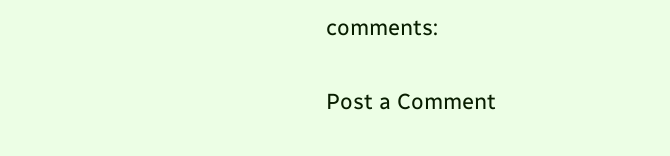comments:

Post a Comment